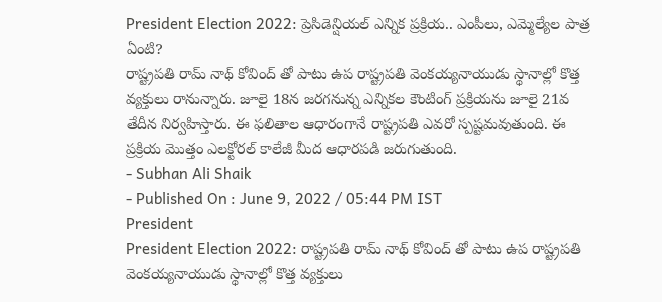President Election 2022: ప్రెసిడెన్షియల్ ఎన్నిక ప్రక్రియ.. ఎంపీలు, ఎమ్మెల్యేల పాత్ర ఏంటి?
రాష్ట్రపతి రామ్ నాథ్ కోవింద్ తో పాటు ఉప రాష్ట్రపతి వెంకయ్యనాయుడు స్థానాల్లో కొత్త వ్యక్తులు రానున్నారు. జూలై 18న జరగనున్న ఎన్నికల కౌంటింగ్ ప్రక్రియను జూలై 21వ తేదీన నిర్వహిస్తారు. ఈ ఫలితాల ఆధారంగానే రాష్ట్రపతి ఎవరో స్పష్టమవుతుంది. ఈ ప్రక్రియ మొత్తం ఎలక్టోరల్ కాలేజీ మీద ఆధారపడి జరుగుతుంది.
- Subhan Ali Shaik
- Published On : June 9, 2022 / 05:44 PM IST
President
President Election 2022: రాష్ట్రపతి రామ్ నాథ్ కోవింద్ తో పాటు ఉప రాష్ట్రపతి వెంకయ్యనాయుడు స్థానాల్లో కొత్త వ్యక్తులు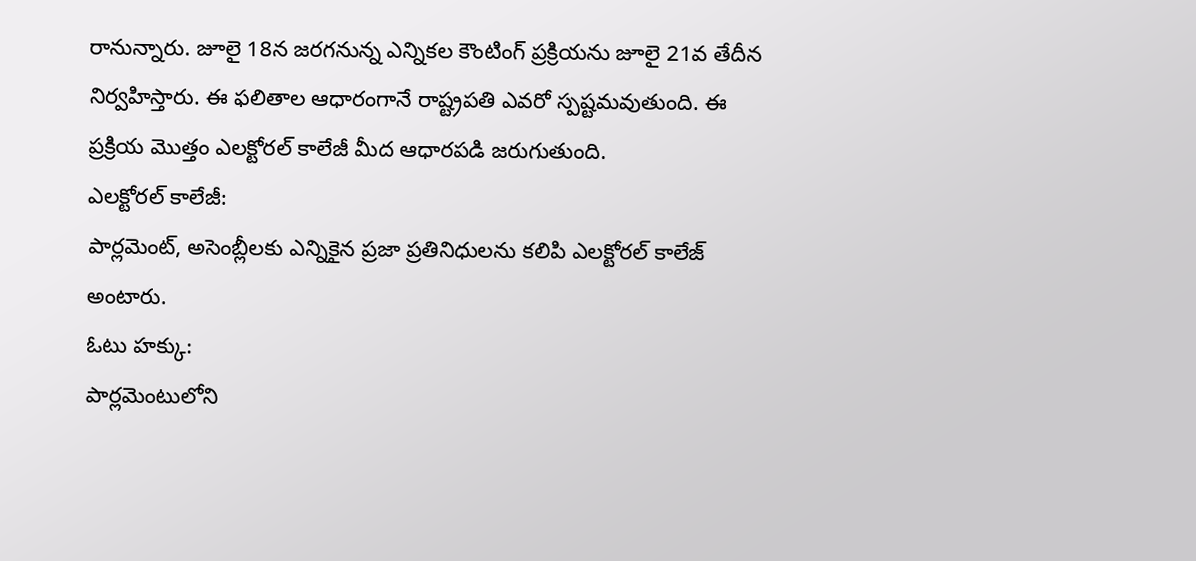రానున్నారు. జూలై 18న జరగనున్న ఎన్నికల కౌంటింగ్ ప్రక్రియను జూలై 21వ తేదీన నిర్వహిస్తారు. ఈ ఫలితాల ఆధారంగానే రాష్ట్రపతి ఎవరో స్పష్టమవుతుంది. ఈ ప్రక్రియ మొత్తం ఎలక్టోరల్ కాలేజీ మీద ఆధారపడి జరుగుతుంది.
ఎలక్టోరల్ కాలేజీ:
పార్లమెంట్, అసెంబ్లీలకు ఎన్నికైన ప్రజా ప్రతినిధులను కలిపి ఎలక్టోరల్ కాలేజ్ అంటారు.
ఓటు హక్కు:
పార్లమెంటులోని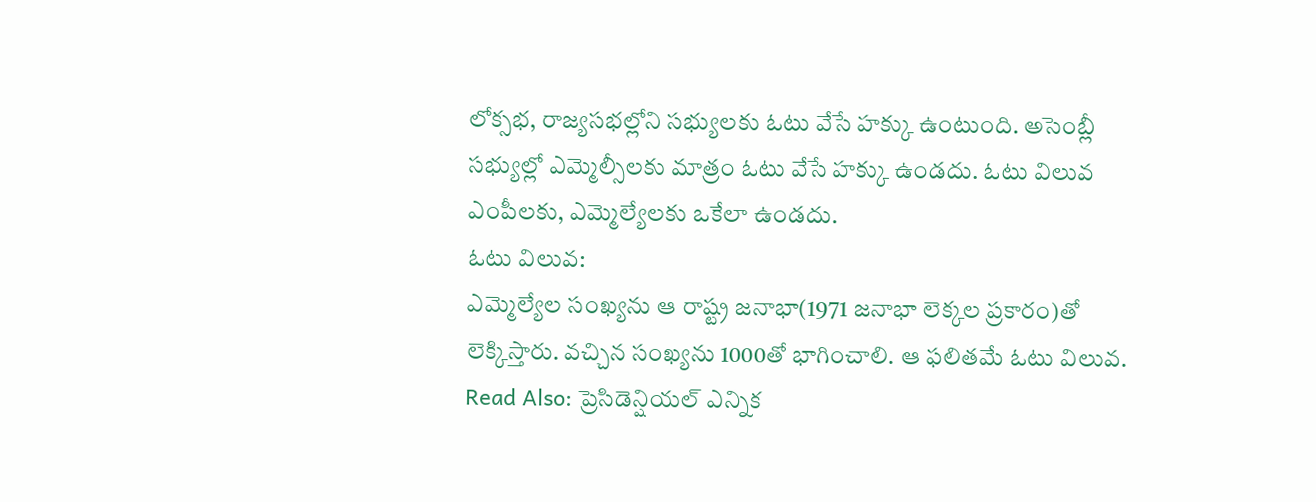లోక్సభ, రాజ్యసభల్లోని సభ్యులకు ఓటు వేసే హక్కు ఉంటుంది. అసెంబ్లీ సభ్యుల్లో ఎమ్మెల్సీలకు మాత్రం ఓటు వేసే హక్కు ఉండదు. ఓటు విలువ ఎంపీలకు, ఎమ్మెల్యేలకు ఒకేలా ఉండదు.
ఓటు విలువ:
ఎమ్మెల్యేల సంఖ్యను ఆ రాష్ట్ర జనాభా(1971 జనాభా లెక్కల ప్రకారం)తో లెక్కిస్తారు. వచ్చిన సంఖ్యను 1000తో భాగించాలి. ఆ ఫలితమే ఓటు విలువ.
Read Also: ప్రెసిడెన్షియల్ ఎన్నిక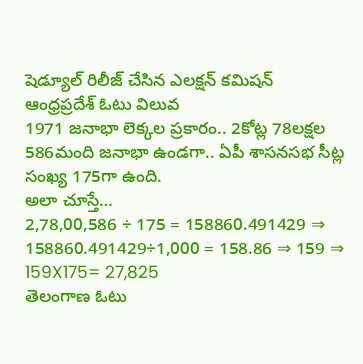షెడ్యూల్ రిలీజ్ చేసిన ఎలక్షన్ కమిషన్
ఆంధ్రప్రదేశ్ ఓటు విలువ
1971 జనాభా లెక్కల ప్రకారం.. 2కోట్ల 78లక్షల 586మంది జనాభా ఉండగా.. ఏపీ శాసనసభ సీట్ల సంఖ్య 175గా ఉంది.
అలా చూస్తే…
2,78,00,586 ÷ 175 = 158860.491429 ⇒ 158860.491429÷1,000 = 158.86 ⇒ 159 ⇒ 159X175= 27,825
తెలంగాణ ఓటు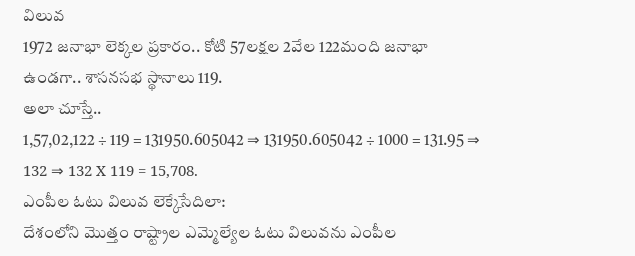విలువ
1972 జనాభా లెక్కల ప్రకారం.. కోటి 57లక్షల 2వేల 122మంది జనాభా ఉండగా.. శాసనసభ స్థానాలు 119.
అలా చూస్తే..
1,57,02,122 ÷ 119 = 131950.605042 ⇒ 131950.605042 ÷ 1000 = 131.95 ⇒ 132 ⇒ 132 X 119 = 15,708.
ఎంపీల ఓటు విలువ లెక్కేసేదిలా:
దేశంలోని మొత్తం రాష్ట్రాల ఎమ్మెల్యేల ఓటు విలువను ఎంపీల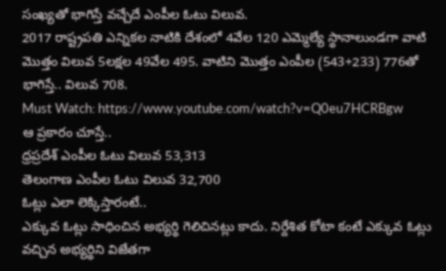సంఖ్యతో భాగిస్తే వచ్చేదే ఎంపీల ఓటు విలువ.
2017 రాష్ట్రపతి ఎన్నికల నాటికి దేశంలో 4వేల 120 ఎమ్మెల్యే స్థానాలుండగా వాటి మొత్తం విలువ 5లక్షల 49వేల 495. వాటిని మొత్తం ఎంపీల (543+233) 776తో భాగిస్తే.. విలువ 708.
Must Watch: https://www.youtube.com/watch?v=Q0eu7HCRBgw
ఆ ప్రకారం చూస్తే..
ధ్రప్రదేశ్ ఎంపీల ఓటు విలువ 53,313
తెలంగాణ ఎంపీల ఓటు విలువ 32,700
ఓట్లు ఎలా లెక్కిస్తారంటే..
ఎక్కువ ఓట్లు సాధించిన అభ్యర్థి గెలిచినట్లు కాదు. నిర్దేశిత కోటా కంటే ఎక్కువ ఓట్లు వచ్చిన అభ్యర్థిని విజేతగా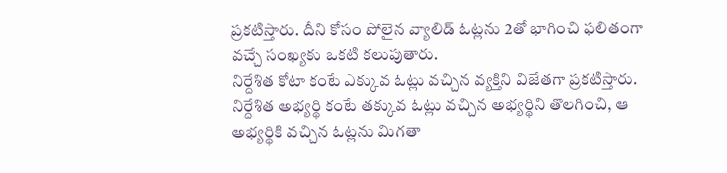ప్రకటిస్తారు. దీని కోసం పోలైన వ్యాలిడ్ ఓట్లను 2తో భాగించి ఫలితంగా వచ్చే సంఖ్యకు ఒకటి కలుపుతారు.
నిర్దేశిత కోటా కంటే ఎక్కువ ఓట్లు వచ్చిన వ్యక్తిని విజేతగా ప్రకటిస్తారు. నిర్దేశిత అభ్యర్థి కంటే తక్కువ ఓట్లు వచ్చిన అభ్యర్థిని తొలగించి, ఆ అభ్యర్థికి వచ్చిన ఓట్లను మిగతా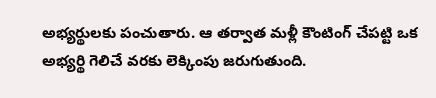అభ్యర్థులకు పంచుతారు. ఆ తర్వాత మళ్లీ కౌంటింగ్ చేపట్టి ఒక అభ్యర్థి గెలిచే వరకు లెక్కింపు జరుగుతుంది.